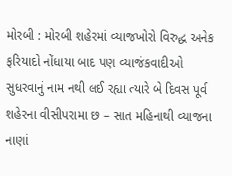મોરબી : મોરબી શહેરમાં વ્યાજખોરો વિરુદ્ધ અનેક ફરિયાદો નોંધાયા બાદ પણ વ્યાજંકવાદીઓ સુધરવાનું નામ નથી લઈ રહ્યા ત્યારે બે દિવસ પૂર્વ શહેરના વીસીપરામા છ – સાત મહિનાથી વ્યાજના નાણાં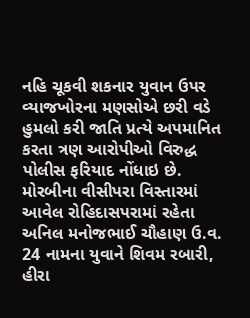નહિ ચૂકવી શકનાર યુવાન ઉપર વ્યાજખોરના મણસોએ છરી વડે હુમલો કરી જાતિ પ્રત્યે અપમાનિત કરતા ત્રણ આરોપીઓ વિરુદ્ધ પોલીસ ફરિયાદ નોંધાઇ છે.
મોરબીના વીસીપરા વિસ્તારમાં આવેલ રોહિદાસપરામાં રહેતા અનિલ મનોજભાઈ ચૌહાણ ઉ.વ. 24 નામના યુવાને શિવમ રબારી, હીરા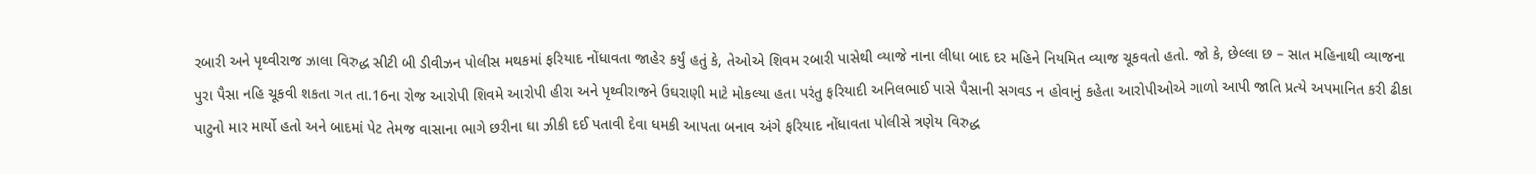રબારી અને પૃથ્વીરાજ ઝાલા વિરુદ્ધ સીટી બી ડીવીઝન પોલીસ મથકમાં ફરિયાદ નોંધાવતા જાહેર કર્યું હતું કે, તેઓએ શિવમ રબારી પાસેથી વ્યાજે નાના લીધા બાદ દર મહિને નિયમિત વ્યાજ ચૂકવતો હતો. જો કે, છેલ્લા છ – સાત મહિનાથી વ્યાજના પુરા પૈસા નહિ ચૂકવી શકતા ગત તા.16ના રોજ આરોપી શિવમે આરોપી હીરા અને પૃથ્વીરાજને ઉઘરાણી માટે મોકલ્યા હતા પરંતુ ફરિયાદી અનિલભાઈ પાસે પૈસાની સગવડ ન હોવાનું કહેતા આરોપીઓએ ગાળો આપી જાતિ પ્રત્યે અપમાનિત કરી ઢીકા પાટુનો માર માર્યો હતો અને બાદમાં પેટ તેમજ વાસાના ભાગે છરીના ઘા ઝીકી દઈ પતાવી દેવા ધમકી આપતા બનાવ અંગે ફરિયાદ નોંધાવતા પોલીસે ત્રણેય વિરુદ્ધ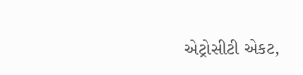એટ્રોસીટી એકટ,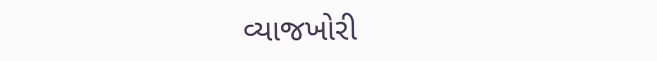વ્યાજખોરી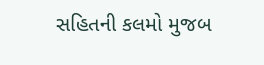સહિતની કલમો મુજબ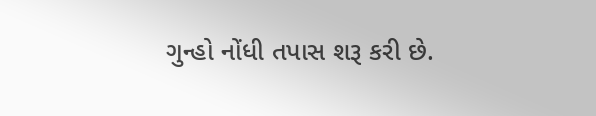ગુન્હો નોંધી તપાસ શરૂ કરી છે.